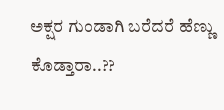ಅಕ್ಷರ ಗುಂಡಾಗಿ ಬರೆದರೆ ಹೆಣ್ಣು ಕೊಡ್ತಾರಾ..??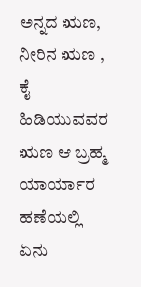ಅನ್ನದ ಋಣ, ನೀರಿನ ಋಣ , ಕೈ ಹಿಡಿಯುವವರ ಋಣ ಆ‌ ಬ್ರಹ್ಮ ಯಾರ್ಯಾರ ಹಣೆಯಲ್ಲಿ ಏನು‌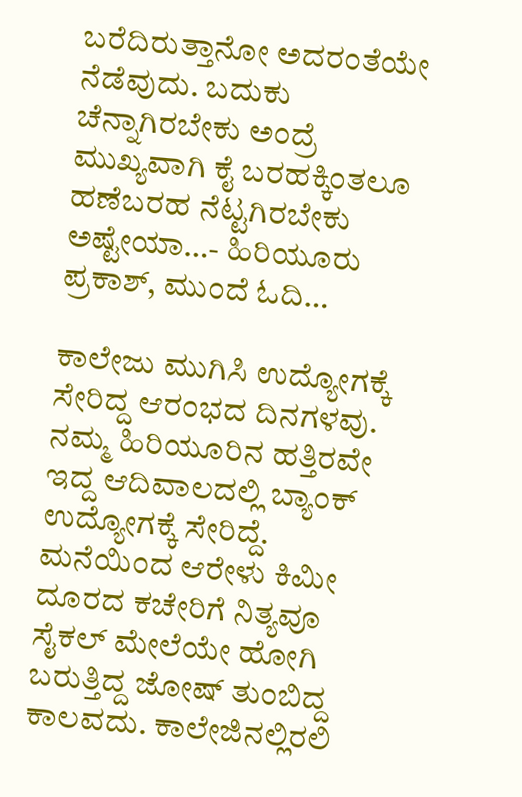ಬರೆದಿರುತ್ತಾನೋ ಅದರಂತೆಯೇ ನೆಡೆವುದು. ಬದುಕು ಚೆನ್ನಾಗಿರಬೇಕು ಅಂದ್ರೆ ಮುಖ್ಯವಾಗಿ ಕೈ ಬರಹಕ್ಕಿಂತಲೂ ಹಣೆಬರಹ ನೆಟ್ಟಗಿರಬೇಕು ಅಷ್ಟೇಯಾ…- ಹಿರಿಯೂರು ಪ್ರಕಾಶ್, ಮುಂದೆ ಓದಿ…

ಕಾಲೇಜು ಮುಗಿಸಿ ಉದ್ಯೋಗಕ್ಕೆ ಸೇರಿದ್ದ ಆರಂಭದ ದಿನಗಳವು. ನಮ್ಮ ಹಿರಿಯೂರಿನ ಹತ್ತಿರವೇ ಇದ್ದ ಆದಿವಾಲದಲ್ಲಿ ಬ್ಯಾಂಕ್ ಉದ್ಯೋಗಕ್ಕೆ ಸೇರಿದ್ದೆ. ಮನೆಯಿಂದ ಆರೇಳು ಕಿಮೀ ದೂರದ ಕಚೇರಿಗೆ ನಿತ್ಯವೂ ಸೈಕಲ್ ಮೇಲೆಯೇ ಹೋಗಿ ಬರುತ್ತಿದ್ದ ಜೋಷ್ ತುಂಬಿದ್ದ ಕಾಲವದು. ಕಾಲೇಜಿನಲ್ಲಿರಲಿ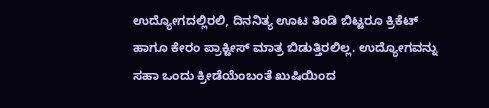ಉದ್ಯೋಗದಲ್ಲಿರಲಿ, ದಿನನಿತ್ಯ ಊಟ ತಿಂಡಿ ಬಿಟ್ಟರೂ ಕ್ರಿಕೆಟ್ ಹಾಗೂ ಕೇರಂ ಪ್ರಾಕ್ಟೀಸ್ ಮಾತ್ರ ಬಿಡುತ್ತಿರಲಿಲ್ಲ. ಉದ್ಯೋಗವನ್ನು ಸಹಾ ಒಂದು ಕ್ರೀಡೆಯೆಂಬಂತೆ ಖುಷಿಯಿಂದ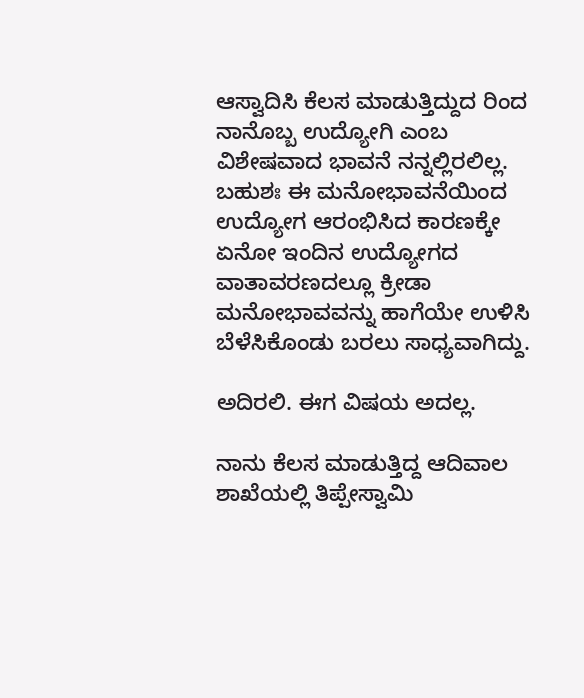ಆಸ್ವಾದಿಸಿ ಕೆಲಸ ಮಾಡುತ್ತಿದ್ದುದ ರಿಂದ ನಾನೊಬ್ಬ ಉದ್ಯೋಗಿ ಎಂಬ ವಿಶೇಷವಾದ ಭಾವನೆ ನನ್ನಲ್ಲಿರಲಿಲ್ಲ. ಬಹುಶಃ ಈ ಮನೋಭಾವನೆಯಿಂದ ಉದ್ಯೋಗ ಆರಂಭಿಸಿದ ಕಾರಣಕ್ಕೇ ಏನೋ ಇಂದಿನ ಉದ್ಯೋಗದ ವಾತಾವರಣದಲ್ಲೂ ಕ್ರೀಡಾ ಮನೋಭಾವವನ್ನು ಹಾಗೆಯೇ ಉಳಿಸಿ ಬೆಳೆಸಿಕೊಂಡು ಬರಲು ಸಾಧ್ಯವಾಗಿದ್ದು.

ಅದಿರಲಿ. ಈಗ ವಿಷಯ ಅದಲ್ಲ.

ನಾನು ಕೆಲಸ ಮಾಡುತ್ತಿದ್ದ ಆದಿವಾಲ ಶಾಖೆಯಲ್ಲಿ ತಿಪ್ಪೇಸ್ವಾಮಿ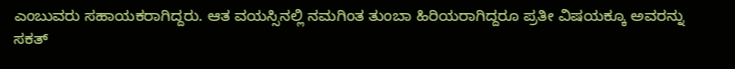ಎಂಬುವರು ಸಹಾಯಕರಾಗಿದ್ದರು. ಆತ ವಯಸ್ಸಿನಲ್ಲಿ ನಮಗಿಂತ ತುಂಬಾ ಹಿರಿಯರಾಗಿದ್ದರೂ ಪ್ರತೀ ವಿಷಯಕ್ಕೂ ಅವರನ್ನು ಸಕತ್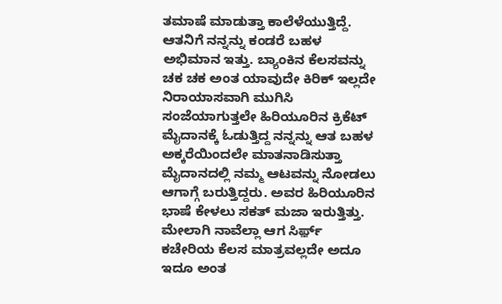ತಮಾಷೆ ಮಾಡುತ್ತಾ ಕಾಲೆಳೆಯುತ್ತಿದ್ದೆ. ಆತನಿಗೆ ನನ್ನನ್ನು ಕಂಡರೆ ಬಹಳ ಅಭಿಮಾನ ಇತ್ತು. ಬ್ಯಾಂಕಿನ ಕೆಲಸವನ್ನು ಚಕ ಚಕ ಅಂತ ಯಾವುದೇ ಕಿರಿಕ್ ಇಲ್ಲದೇ ನಿರಾಯಾಸವಾಗಿ ಮುಗಿಸಿ ಸಂಜೆಯಾಗುತ್ತಲೇ ಹಿರಿಯೂರಿನ ಕ್ರಿಕೆಟ್ ಮೈದಾನಕ್ಕೆ ಓಡುತ್ತಿದ್ದ ನನ್ನನ್ನು ಆತ ಬಹಳ ಅಕ್ಕರೆಯಿಂದಲೇ ಮಾತನಾಡಿಸುತ್ತಾ ಮೈದಾನದಲ್ಲಿ ನಮ್ಮ ಆಟವನ್ನು ನೋಡಲು ಆಗಾಗ್ಗೆ ಬರುತ್ತಿದ್ದರು. ಅವರ ಹಿರಿಯೂರಿನ ಭಾಷೆ ಕೇಳಲು ಸಕತ್ ಮಜಾ ಇರುತ್ತಿತ್ತು. ಮೇಲಾಗಿ ನಾವೆಲ್ಲಾ ಆಗ ಸಿರ್ಫ಼್ ಕಚೇರಿಯ ಕೆಲಸ ಮಾತ್ರವಲ್ಲದೇ ಅದೂ ಇದೂ ಅಂತ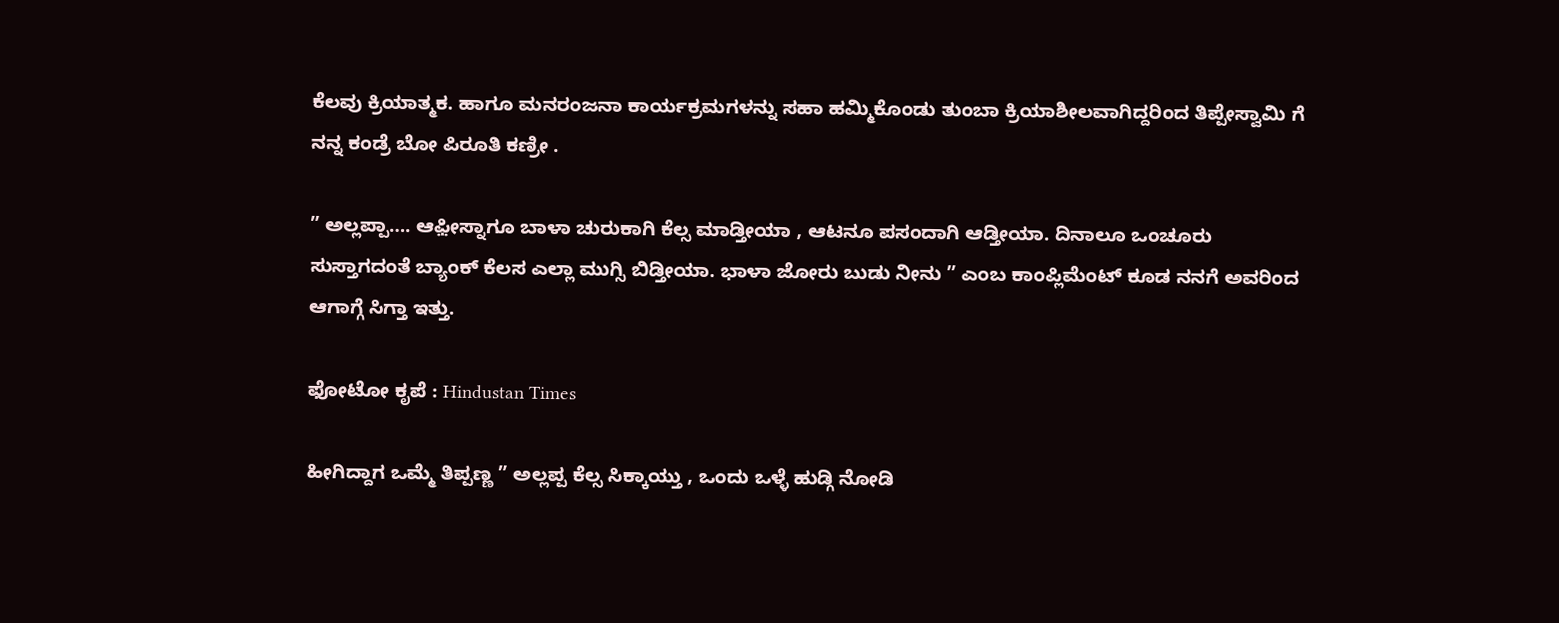ಕೆಲವು ಕ್ರಿಯಾತ್ಮಕ. ಹಾಗೂ ಮನರಂಜನಾ ಕಾರ್ಯಕ್ರಮಗಳನ್ನು ಸಹಾ ಹಮ್ಮಿಕೊಂಡು ತುಂಬಾ ಕ್ರಿಯಾಶೀಲವಾಗಿದ್ದರಿಂದ ತಿಪ್ಪೇಸ್ವಾಮಿ ಗೆ ನನ್ನ ಕಂಡ್ರೆ ಬೋ ಪಿರೂತಿ ಕಣ್ರೀ .

” ಅಲ್ಲಪ್ಪಾ…. ಆಫ಼ೀಸ್ನಾಗೂ ಬಾಳಾ ಚುರುಕಾಗಿ ಕೆಲ್ಸ ಮಾಡ್ತೀಯಾ , ಆಟನೂ ಪಸಂದಾಗಿ ಆಡ್ತೀಯಾ. ದಿನಾಲೂ ಒಂಚೂರು ಸುಸ್ತಾಗದಂತೆ ಬ್ಯಾಂಕ್ ಕೆಲಸ ಎಲ್ಲಾ ಮುಗ್ಸಿ ಬಿಡ್ತೀಯಾ. ಭಾಳಾ ಜೋರು ಬುಡು ನೀನು ” ಎಂಬ ಕಾಂಪ್ಲಿಮೆಂಟ್ ಕೂಡ ನನಗೆ ಅವರಿಂದ ಆಗಾಗ್ಗೆ ಸಿಗ್ತಾ ಇತ್ತು.

ಫೋಟೋ ಕೃಪೆ : Hindustan Times

ಹೀಗಿದ್ದಾಗ ಒಮ್ಮೆ ತಿಪ್ಪಣ್ಣ ” ಅಲ್ಲಪ್ಪ ಕೆಲ್ಸ ಸಿಕ್ಕಾಯ್ತು , ಒಂದು ಒಳ್ಳೆ ಹುಡ್ಗಿ ನೋಡಿ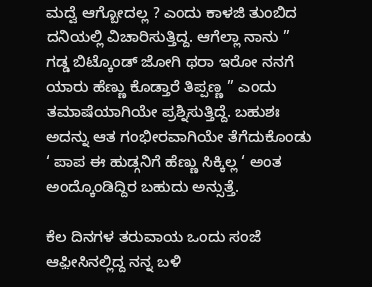ಮದ್ವೆ ಆಗ್ಬೋದಲ್ಲ ? ಎಂದು ಕಾಳಜಿ ತುಂಬಿದ ದನಿಯಲ್ಲಿ ವಿಚಾರಿಸುತ್ತಿದ್ದ. ಆಗೆಲ್ಲಾ ನಾನು ” ಗಡ್ಡ ಬಿಟ್ಕೊಂಡ್ ಜೋಗಿ ಥರಾ ಇರೋ ನನಗೆ ಯಾರು ಹೆಣ್ಣು ಕೊಡ್ತಾರೆ ತಿಪ್ಪಣ್ಣ ” ಎಂದು ತಮಾಷೆಯಾಗಿಯೇ ಪ್ರಶ್ನಿಸುತ್ತಿದ್ದೆ. ಬಹುಶಃ ಅದನ್ನು ಆತ ಗಂಭೀರವಾಗಿಯೇ ತೆಗೆದುಕೊಂಡು ‘ ಪಾಪ ಈ ಹುಡ್ಗನಿಗೆ ಹೆಣ್ಣು ಸಿಕ್ಕಿಲ್ಲ ‘ ಅಂತ ಅಂದ್ಕೊಂಡಿದ್ದಿರ ಬಹುದು ಅನ್ಸುತ್ತೆ.

ಕೆಲ ದಿನಗಳ ತರುವಾಯ ಒಂದು ಸಂಜೆ ಆಫ಼ೀಸಿನಲ್ಲಿದ್ದ ನನ್ನ ಬಳಿ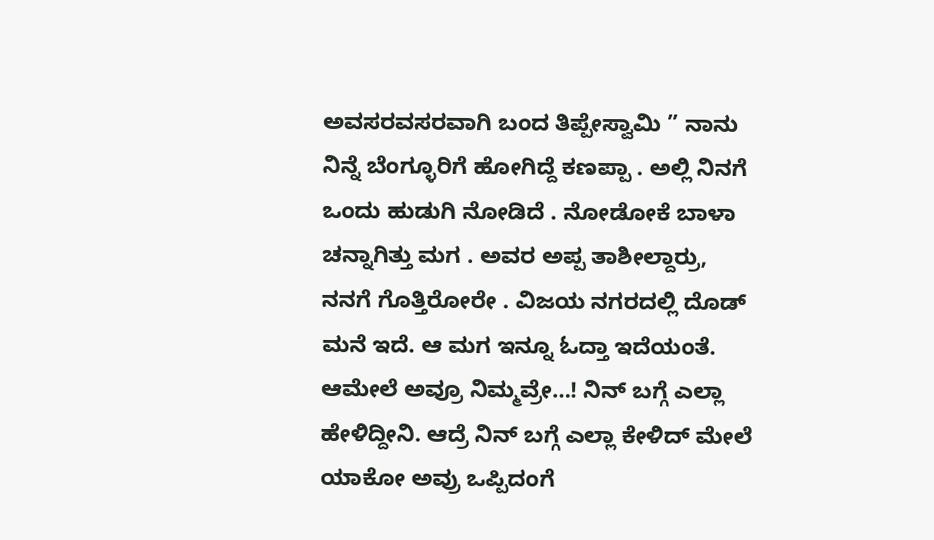ಅವಸರವಸರವಾಗಿ ಬಂದ ತಿಪ್ಪೇಸ್ವಾಮಿ ” ನಾನು ನಿನ್ನೆ ಬೆಂಗ್ಳೂರಿಗೆ ಹೋಗಿದ್ದೆ ಕಣಪ್ಪಾ . ಅಲ್ಲಿ ನಿನಗೆ ಒಂದು ಹುಡುಗಿ ನೋಡಿದೆ . ನೋಡೋಕೆ ಬಾಳಾ ಚನ್ನಾಗಿತ್ತು ಮಗ . ಅವರ ಅಪ್ಪ ತಾಶೀಲ್ದಾರ್ರು, ನನಗೆ ಗೊತ್ತಿರೋರೇ . ವಿಜಯ ನಗರದಲ್ಲಿ ದೊಡ್ ಮನೆ ಇದೆ. ಆ ಮಗ ಇನ್ನೂ ಓದ್ತಾ ಇದೆಯಂತೆ. ಆಮೇಲೆ ಅವ್ರೂ ನಿಮ್ಮವ್ರೇ…! ನಿನ್ ಬಗ್ಗೆ ಎಲ್ಲಾ ಹೇಳಿದ್ದೀನಿ. ಆದ್ರೆ ನಿನ್ ಬಗ್ಗೆ ಎಲ್ಲಾ ಕೇಳಿದ್ ಮೇಲೆ ಯಾಕೋ ಅವ್ರು ಒಪ್ಪಿದಂಗೆ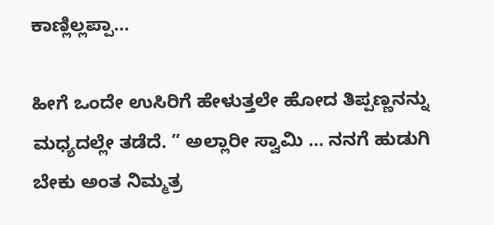ಕಾಣ್ಲಿಲ್ಲಪ್ಪಾ…

ಹೀಗೆ ಒಂದೇ ಉಸಿರಿಗೆ ಹೇಳುತ್ತಲೇ ಹೋದ ತಿಪ್ಪಣ್ಣನನ್ನು ಮಧ್ಯದಲ್ಲೇ ತಡೆದೆ. ” ಅಲ್ಲಾರೀ ಸ್ವಾಮಿ … ನನಗೆ ಹುಡುಗಿ ಬೇಕು ಅಂತ ನಿಮ್ಮತ್ರ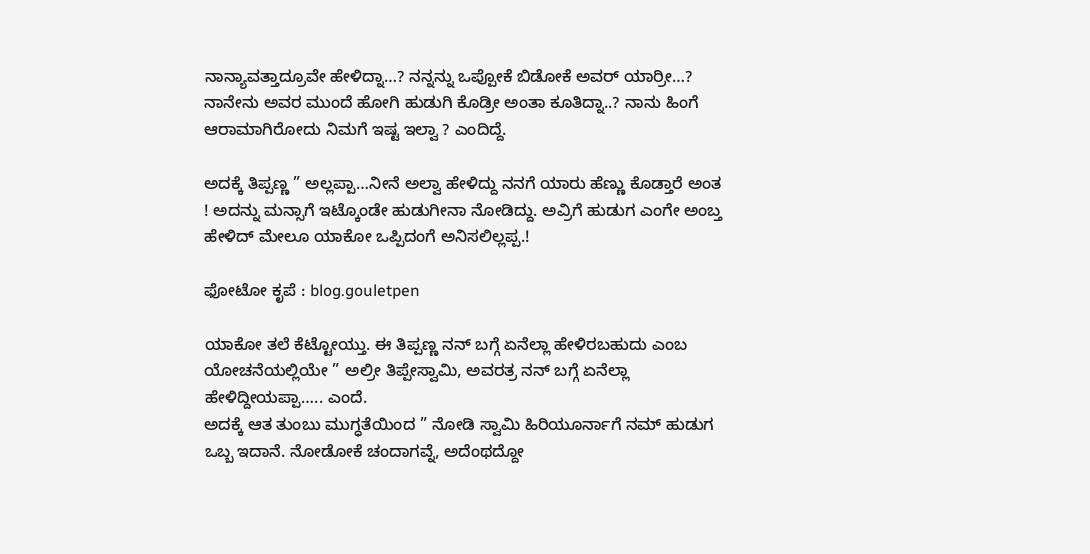ನಾನ್ಯಾವತ್ತಾದ್ರೂವೇ ಹೇಳಿದ್ನಾ…? ನನ್ನನ್ನು ಒಪ್ಪೋಕೆ ಬಿಡೋಕೆ ಅವರ್ ಯಾರ್ರೀ…? ನಾನೇನು ಅವರ ಮುಂದೆ ಹೋಗಿ ಹುಡುಗಿ ಕೊಡ್ರೀ ಅಂತಾ ಕೂತಿದ್ನಾ..? ನಾನು ಹಿಂಗೆ ಆರಾಮಾಗಿರೋದು ನಿಮಗೆ ಇಷ್ಟ ಇಲ್ವಾ ? ಎಂದಿದ್ದೆ.

ಅದಕ್ಕೆ ತಿಪ್ಪಣ್ಣ ” ಅಲ್ಲಪ್ಪಾ…ನೀನೆ‌ ಅಲ್ವಾ ಹೇಳಿದ್ದು ನನಗೆ ಯಾರು ಹೆಣ್ಣು ಕೊಡ್ತಾರೆ ಅಂತ ! ಅದನ್ನು ಮನ್ಸಾಗೆ ಇಟ್ಕೊಂಡೇ ಹುಡುಗೀನಾ ನೋಡಿದ್ದು. ಅವ್ರಿಗೆ ಹುಡುಗ ಎಂಗೇ ಅಂಬ್ತ ಹೇಳಿದ್‌ ಮೇಲೂ ಯಾಕೋ ಒಪ್ಪಿದಂಗೆ ಅನಿಸಲಿಲ್ಲಪ್ಪ.!

ಫೋಟೋ ಕೃಪೆ : blog.gouletpen

ಯಾಕೋ ತಲೆ‌ ಕೆಟ್ಟೋಯ್ತು. ಈ ತಿಪ್ಪಣ್ಣ ನನ್ ಬಗ್ಗೆ ಏನೆಲ್ಲಾ ಹೇಳಿರಬಹುದು ಎಂಬ ಯೋಚನೆಯಲ್ಲಿಯೇ ” ಅಲ್ರೀ ತಿಪ್ಪೇಸ್ವಾಮಿ, ಅವರತ್ರ ನನ್ ಬಗ್ಗೆ ಏನೆಲ್ಲಾ ಹೇಳಿದ್ದೀಯಪ್ಪಾ….. ಎಂದೆ.
ಅದಕ್ಕೆ ಆತ ತುಂಬು ಮುಗ್ಧತೆಯಿಂದ ” ನೋಡಿ ಸ್ವಾಮಿ ಹಿರಿಯೂರ್ನಾಗೆ ನಮ್ ಹುಡುಗ ಒಬ್ಬ ಇದಾನೆ. ನೋಡೋಕೆ ಚಂದಾಗವ್ನೆ, ಅದೆಂಥದ್ದೋ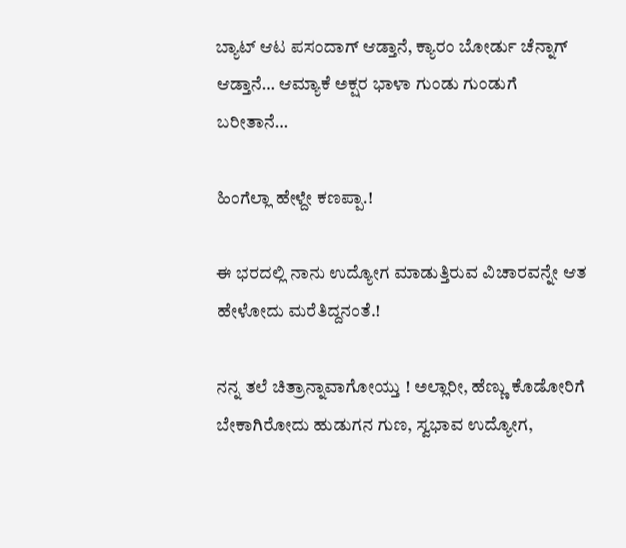ಬ್ಯಾಟ್ ಆಟ ಪಸಂದಾಗ್ ಆಡ್ತಾನೆ, ಕ್ಯಾರಂ ಬೋರ್ಡು ಚೆನ್ನಾಗ್ ಆಡ್ತಾನೆ… ಆಮ್ಯಾಕೆ ಅಕ್ಷರ ಭಾಳಾ ಗುಂಡು ಗುಂಡುಗೆ ಬರೀತಾನೆ…

ಹಿಂಗೆಲ್ಲಾ ಹೇಳ್ದೇ ಕಣಪ್ಪಾ.!

ಈ ಭರದಲ್ಲಿ ನಾನು ಉದ್ಯೋಗ ಮಾಡುತ್ತಿರುವ ವಿಚಾರವನ್ನೇ ಆತ ಹೇಳೋದು ಮರೆತಿದ್ದನಂತೆ.!

ನನ್ನ ತಲೆ ಚಿತ್ರಾನ್ನಾವಾಗೋಯ್ತು ! ಅಲ್ಲಾರೀ, ಹೆಣ್ಣು ಕೊಡೋರಿಗೆ ಬೇಕಾಗಿರೋದು ಹುಡುಗನ ಗುಣ, ಸ್ವಭಾವ ಉದ್ಯೋಗ,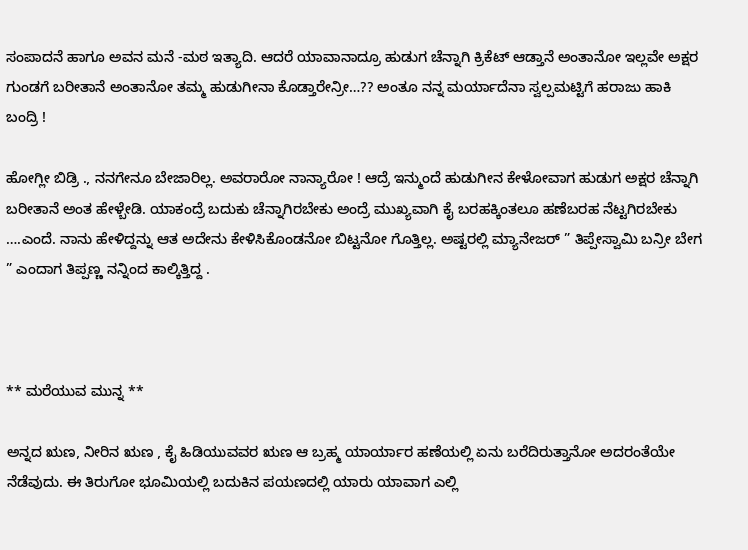ಸಂಪಾದನೆ ಹಾಗೂ ಅವನ ಮನೆ -ಮಠ ಇತ್ಯಾದಿ. ಆದರೆ ಯಾವಾನಾದ್ರೂ ಹುಡುಗ ಚೆನ್ನಾಗಿ ಕ್ರಿಕೆಟ್ ಆಡ್ತಾನೆ ಅಂತಾನೋ ಇಲ್ಲವೇ ಅಕ್ಷರ ಗುಂಡಗೆ ಬರೀತಾನೆ ಅಂತಾನೋ ತಮ್ಮ ಹುಡುಗೀನಾ ಕೊಡ್ತಾರೇನ್ರೀ…?? ಅಂತೂ ನನ್ನ ಮರ್ಯಾದೆನಾ ಸ್ವಲ್ಪಮಟ್ಟಿಗೆ ಹರಾಜು ಹಾಕಿ ಬಂದ್ರಿ !

ಹೋಗ್ಲೀ ಬಿಡ್ರಿ ., ನನಗೇನೂ ಬೇಜಾರಿಲ್ಲ. ಅವರಾರೋ ನಾನ್ಯಾರೋ ! ಆದ್ರೆ ಇನ್ಮುಂದೆ ಹುಡುಗೀನ ಕೇಳೋವಾಗ ಹುಡುಗ ಅಕ್ಷರ ಚೆನ್ನಾಗಿ ಬರೀತಾನೆ ಅಂತ ಹೇಳ್ಬೇಡಿ. ಯಾಕಂದ್ರೆ ಬದುಕು ಚೆನ್ನಾಗಿರಬೇಕು ಅಂದ್ರೆ ಮುಖ್ಯವಾಗಿ ಕೈ ಬರಹಕ್ಕಿಂತಲೂ ಹಣೆಬರಹ ನೆಟ್ಟಗಿರಬೇಕು ….ಎಂದೆ. ನಾನು ಹೇಳಿದ್ದನ್ನು ಆತ ಅದೇನು ಕೇಳಿಸಿಕೊಂಡನೋ ಬಿಟ್ಟನೋ ಗೊತ್ತಿಲ್ಲ. ಅಷ್ಟರಲ್ಲಿ ಮ್ಯಾನೇಜರ್ ” ತಿಪ್ಪೇಸ್ವಾಮಿ ಬನ್ರೀ ಬೇಗ ” ಎಂದಾಗ ತಿಪ್ಪಣ್ಣ ನನ್ನಿಂದ ಕಾಲ್ಕಿತ್ತಿದ್ದ .



** ಮರೆಯುವ ಮುನ್ನ **

ಅನ್ನದ ಋಣ, ನೀರಿನ ಋಣ , ಕೈ ಹಿಡಿಯುವವರ ಋಣ ಆ‌ ಬ್ರಹ್ಮ ಯಾರ್ಯಾರ ಹಣೆಯಲ್ಲಿ ಏನು‌ ಬರೆದಿರುತ್ತಾನೋ ಅದರಂತೆಯೇ ನೆಡೆವುದು. ಈ ತಿರುಗೋ ಭೂಮಿಯಲ್ಲಿ ಬದುಕಿನ ಪಯಣದಲ್ಲಿ ಯಾರು ಯಾವಾಗ ಎಲ್ಲಿ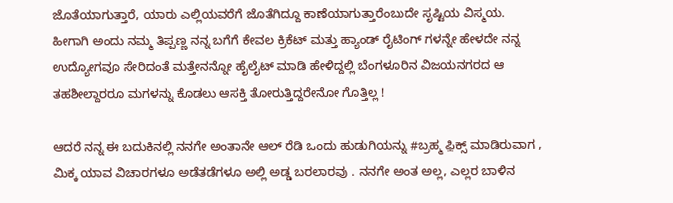ಜೊತೆಯಾಗುತ್ತಾರೆ, ಯಾರು ಎಲ್ಲಿಯವರೆಗೆ ಜೊತೆಗಿದ್ದೂ ಕಾಣೆಯಾಗುತ್ತಾರೆಂಬುದೇ ಸೃಷ್ಟಿಯ‌ ವಿಸ್ಮಯ. ಹೀಗಾಗಿ ಅಂದು ನಮ್ಮ ತಿಪ್ಪಣ್ಣ ನನ್ನ ಬಗೆಗೆ ಕೇವಲ ಕ್ರಿಕೆಟ್ ಮತ್ತು ಹ್ಯಾಂಡ್ ರೈಟಿಂಗ್ ಗಳನ್ನೇ ಹೇಳದೇ ನನ್ನ ಉದ್ಯೋಗವೂ ಸೇರಿದಂತೆ ಮತ್ತೇನನ್ನೋ ಹೈಲೈಟ್ ಮಾಡಿ ಹೇಳಿದ್ದಲ್ಲಿ ಬೆಂಗಳೂರಿನ ವಿಜಯನಗರದ ಆ ತಹಶೀಲ್ದಾರರೂ ಮಗಳನ್ನು ಕೊಡಲು ಆಸಕ್ತಿ ತೋರುತ್ತಿದ್ದರೇನೋ ಗೊತ್ತಿಲ್ಲ !

ಆದರೆ ನನ್ನ ಈ ಬದುಕಿನಲ್ಲಿ ನನಗೇ ಅಂತಾನೇ ಆಲ್ ರೆಡಿ ಒಂದು ಹುಡುಗಿಯನ್ನು #ಬ್ರಹ್ಮ ಫ಼ಿಕ್ಸ್ ಮಾಡಿರುವಾಗ , ಮಿಕ್ಕ ಯಾವ ವಿಚಾರಗಳೂ ಅಡೆತಡೆಗಳೂ ಅಲ್ಲಿ ಅಡ್ಡ ಬರಲಾರವು . ನನಗೇ ಅಂತ ಅಲ್ಲ, ಎಲ್ಲರ ಬಾಳಿನ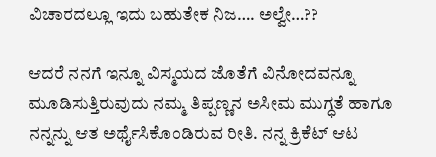ವಿಚಾರದಲ್ಲೂ ಇದು ಬಹುತೇಕ ನಿಜ…. ಅಲ್ವೇ…??

ಆದರೆ ನನಗೆ ಇನ್ನೂ ವಿಸ್ಮಯದ ಜೊತೆಗೆ ವಿನೋದವನ್ನೂ ಮೂಡಿಸುತ್ತಿರುವುದು ನಮ್ಮ ತಿಪ್ಪಣ್ಣನ ಅಸೀಮ ಮುಗ್ಧತೆ ಹಾಗೂ ನನ್ನನ್ನು ಆತ ಅರ್ಥೈಸಿಕೊಂಡಿರುವ ರೀತಿ. ನನ್ನ‌ ಕ್ರಿಕೆಟ್ ಆಟ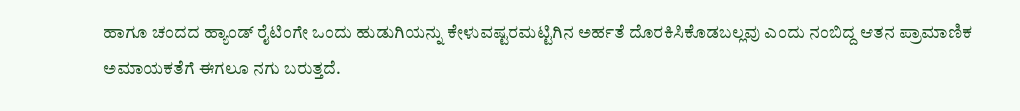ಹಾಗೂ ಚಂದದ ಹ್ಯಾಂಡ್ ರೈಟಿಂಗೇ ಒಂದು ‌ಹುಡುಗಿಯನ್ನು ಕೇಳುವಷ್ಟರಮಟ್ಟಿಗಿನ ಅರ್ಹತೆ ದೊರಕಿಸಿಕೊಡಬಲ್ಲವು ಎಂದು ನಂಬಿದ್ದ ಆತನ ಪ್ರಾಮಾಣಿಕ ಅಮಾಯಕತೆಗೆ ಈಗಲೂ ನಗು ಬರುತ್ತದೆ.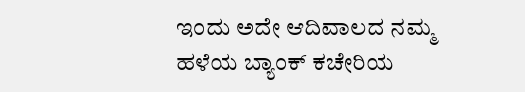ಇಂದು ಅದೇ ಆದಿವಾಲದ ನಮ್ಮ ಹಳೆಯ ಬ್ಯಾಂಕ್ ಕಚೇರಿಯ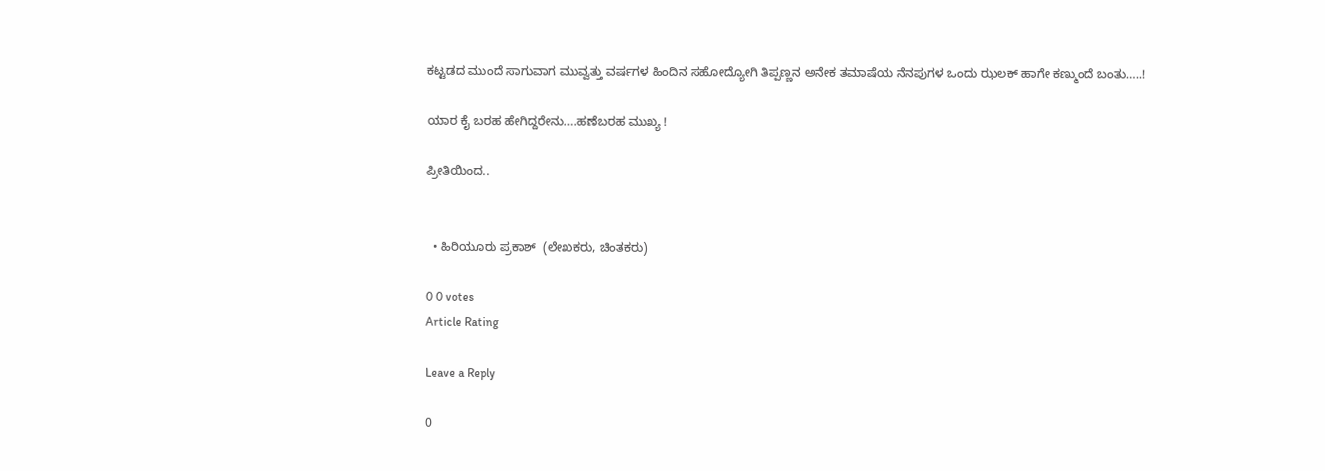ಕಟ್ಟಡದ ಮುಂದೆ ಸಾಗುವಾಗ ಮುವ್ವತ್ತು ವರ್ಷಗಳ ಹಿಂದಿನ ಸಹೋದ್ಯೋಗಿ ತಿಪ್ಪಣ್ಣನ‌ ಅನೇಕ ತಮಾಷೆಯ ನೆನಪುಗಳ ಒಂದು ಝಲಕ್ ಹಾಗೇ ಕಣ್ಮುಂದೆ ಬಂತು…..!

ಯಾರ ಕೈ ಬರಹ ಹೇಗಿದ್ದರೇನು….ಹಣೆಬರಹ ಮುಖ್ಯ !

ಪ್ರೀತಿಯಿಂದ..


  • ಹಿರಿಯೂರು ಪ್ರಕಾಶ್  (ಲೇಖಕರು, ಚಿಂತಕರು)

0 0 votes
Article Rating

Leave a Reply

0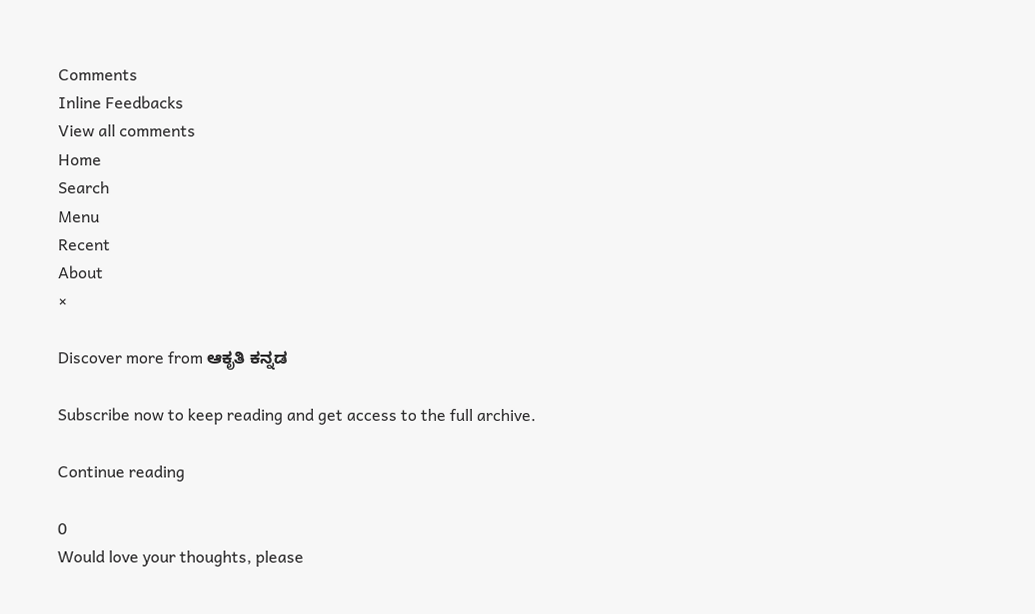Comments
Inline Feedbacks
View all comments
Home
Search
Menu
Recent
About
×

Discover more from ಆಕೃತಿ ಕನ್ನಡ

Subscribe now to keep reading and get access to the full archive.

Continue reading

0
Would love your thoughts, please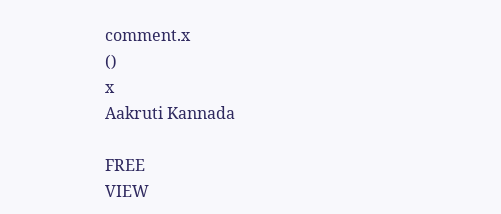comment.x
()
x
Aakruti Kannada

FREE
VIEW